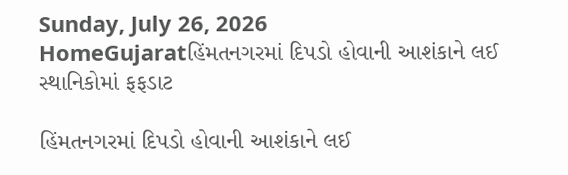Sunday, July 26, 2026
HomeGujaratહિંમતનગરમાં દિપડો હોવાની આશંકાને લઈ સ્થાનિકોમાં ફફડાટ

હિંમતનગરમાં દિપડો હોવાની આશંકાને લઈ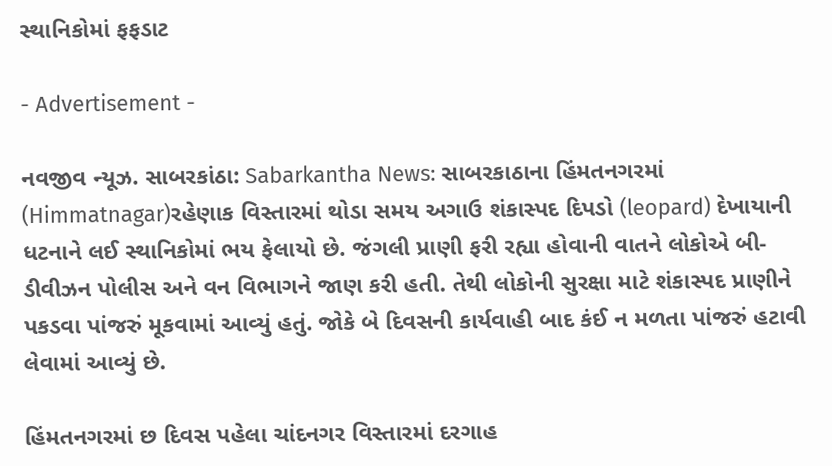સ્થાનિકોમાં ફફડાટ

- Advertisement -

નવજીવ ન્યૂઝ. સાબરકાંઠા: Sabarkantha News: સાબરકાઠાના હિંમતનગરમાં (Himmatnagar)રહેણાક વિસ્તારમાં થોડા સમય અગાઉ શંકાસ્પદ દિપડો (leopard) દેખાયાની ધટનાને લઈ સ્થાનિકોમાં ભય ફેલાયો છે. જંગલી પ્રાણી ફરી રહ્યા હોવાની વાતને લોકોએ બી-ડીવીઝન પોલીસ અને વન વિભાગને જાણ કરી હતી. તેથી લોકોની સુરક્ષા માટે શંકાસ્પદ પ્રાણીને પકડવા પાંજરું મૂકવામાં આવ્યું હતું. જોકે બે દિવસની કાર્યવાહી બાદ કંઈ ન મળતા પાંજરું હટાવી લેવામાં આવ્યું છે.

હિંમતનગરમાં છ દિવસ પહેલા ચાંદનગર વિસ્તારમાં દરગાહ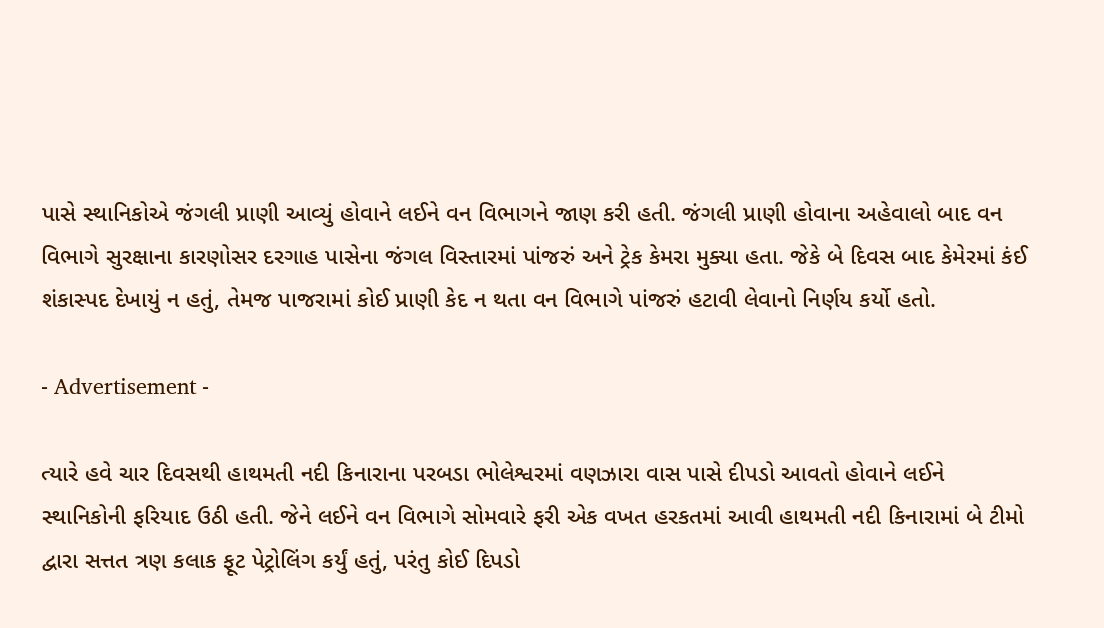પાસે સ્થાનિકોએ જંગલી પ્રાણી આવ્યું હોવાને લઈને વન વિભાગને જાણ કરી હતી. જંગલી પ્રાણી હોવાના અહેવાલો બાદ વન વિભાગે સુરક્ષાના કારણોસર દરગાહ પાસેના જંગલ વિસ્તારમાં પાંજરું અને ટ્રેક કેમરા મુક્યા હતા. જેકે બે દિવસ બાદ કેમેરમાં કંઈ શંકાસ્પદ દેખાયું ન હતું, તેમજ પાજરામાં કોઈ પ્રાણી કેદ ન થતા વન વિભાગે પાંજરું હટાવી લેવાનો નિર્ણય કર્યો હતો.

- Advertisement -

ત્યારે હવે ચાર દિવસથી હાથમતી નદી કિનારાના પરબડા ભોલેશ્વરમાં વણઝારા વાસ પાસે દીપડો આવતો હોવાને લઈને સ્થાનિકોની ફરિયાદ ઉઠી હતી. જેને લઈને વન વિભાગે સોમવારે ફરી એક વખત હરકતમાં આવી હાથમતી નદી કિનારામાં બે ટીમો દ્વારા સત્તત ત્રણ કલાક ફૂટ પેટ્રોલિંગ કર્યું હતું, પરંતુ કોઈ દિપડો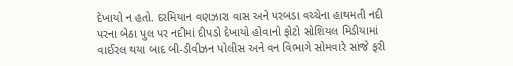દેખાયો ન હતો. દરમિયાન વણઝારા વાસ અને પરબડા વચ્ચેના હાથમતી નદી પરના બેઠા પુલ પર નદીમાં દીપડો દેખાયો હોવાનો ફોટો સોશિયલ મિડીયામાં વાઈરલ થયા બાદ બી-ડીવીઝન પોલીસ અને વન વિભાગે સોમવારે સાંજે ફરી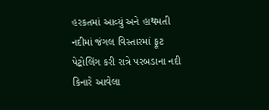હરકતમાં આવ્યું અને હાથમતી નદીમાં જંગલ વિસ્તારમાં ફૂટ પેટ્રોલિંગ કરી રાત્રે પરબડાના નદી કિનારે આવેલા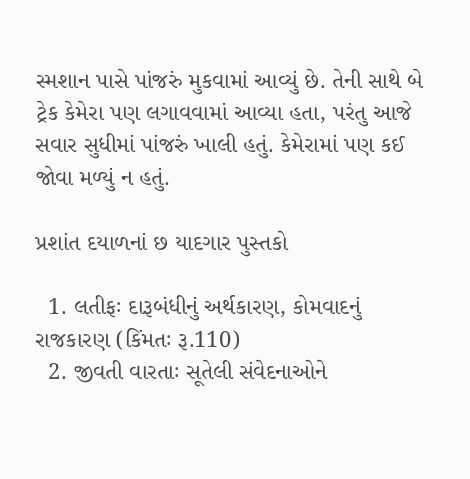સ્મશાન પાસે પાંજરું મુકવામાં આવ્યું છે. તેની સાથે બે ટ્રેક કેમેરા પણ લગાવવામાં આવ્યા હતા, પરંતુ આજે સવાર સુધીમાં પાંજરું ખાલી હતું. કેમેરામાં પણ કઈ જોવા મળ્યું ન હતું.

પ્રશાંત દયાળનાં છ યાદગાર પુસ્તકો

  1. લતીફઃ દારૂબંધીનું અર્થકારણ, કોમવાદનું રાજકારણ (કિંમતઃ રૂ.110)
  2. જીવતી વારતાઃ સૂતેલી સંવેદનાઓને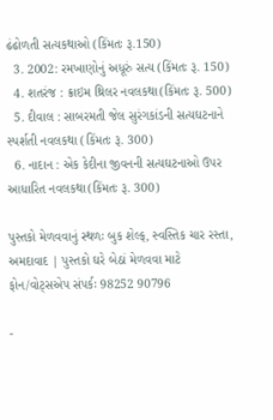ઢંઢોળતી સત્યકથાઓ (કિંમતઃ રૂ.150)
  3. 2002: રમખાણોનું અધૂરું સત્ય (કિંમતઃ રૂ. 150)
  4. શતરંજ : ક્રાઇમ થ્રિલર નવલકથા(કિંમતઃ રૂ. 500)
  5. દીવાલ : સાબરમતી જેલ સુરંગકાંડની સત્યઘટનાને સ્પર્શતી નવલકથા (કિંમતઃ રૂ. 300)
  6. નાદાન : એક કેદીના જીવનની સત્યઘટનાઓ ઉપર આધારિત નવલકથા(કિંમતઃ રૂ. 300)

પુસ્તકો મેળવવાનું સ્થળઃ બુક શેલ્ફ, સ્વસ્તિક ચાર રસ્તા, અમદાવાદ | પુસ્તકો ઘરે બેઠાં મેળવવા માટે ફોન/વોટ્સએપ સંપર્કઃ 98252 90796

-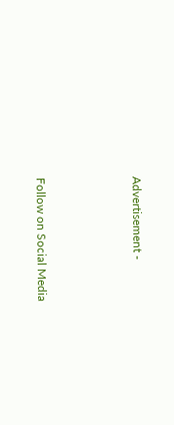Advertisement -



Follow on Social Media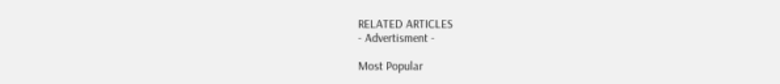RELATED ARTICLES
- Advertisment -

Most Popular